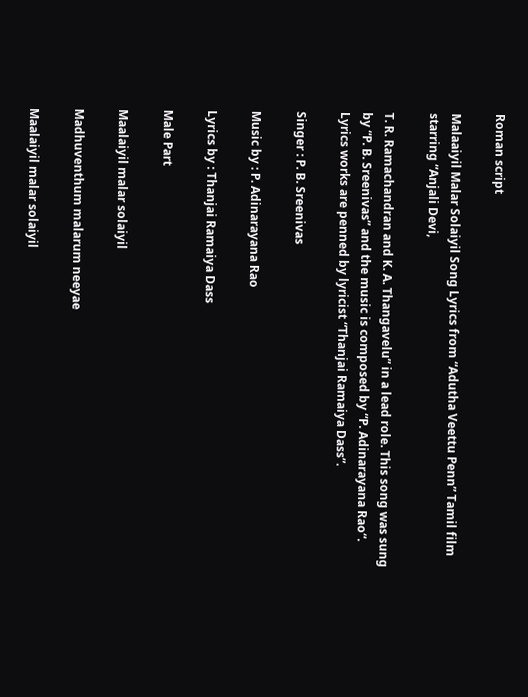Roman script

Malaaiyil Malar Solaiyil Song Lyrics from “Adutha Veettu Penn” Tamil film starring “Anjali Devi,

T. R. Ramachandran and K. A. Thangavelu” in a lead role. This song was sung by “P. B. Sreenivas” and the music is composed by “P. Adinarayana Rao“. Lyrics works are penned by lyricist “Thanjai Ramaiya Dass”.

Singer : P. B. Sreenivas

Music by : P. Adinarayana Rao

Lyrics by : Thanjai Ramaiya Dass

Male Part

Maalaiyil malar solaiyil

Madhuventhum malarum neeyae

Maalaiyil malar solaiyil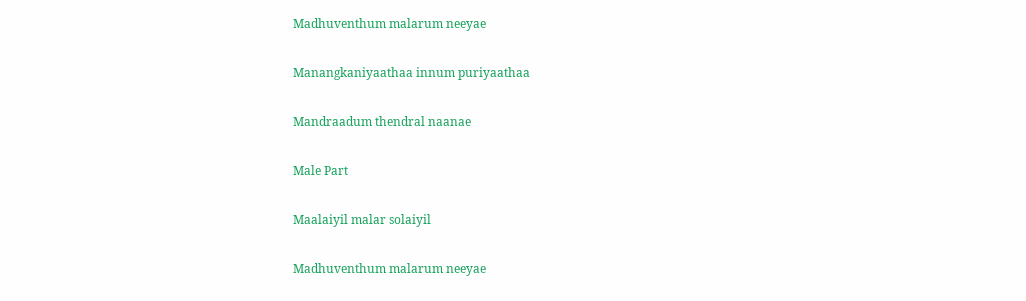Madhuventhum malarum neeyae

Manangkaniyaathaa innum puriyaathaa

Mandraadum thendral naanae

Male Part

Maalaiyil malar solaiyil

Madhuventhum malarum neeyae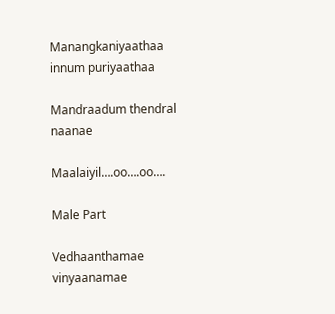Manangkaniyaathaa innum puriyaathaa

Mandraadum thendral naanae

Maalaiyil….oo….oo….

Male Part

Vedhaanthamae vinyaanamae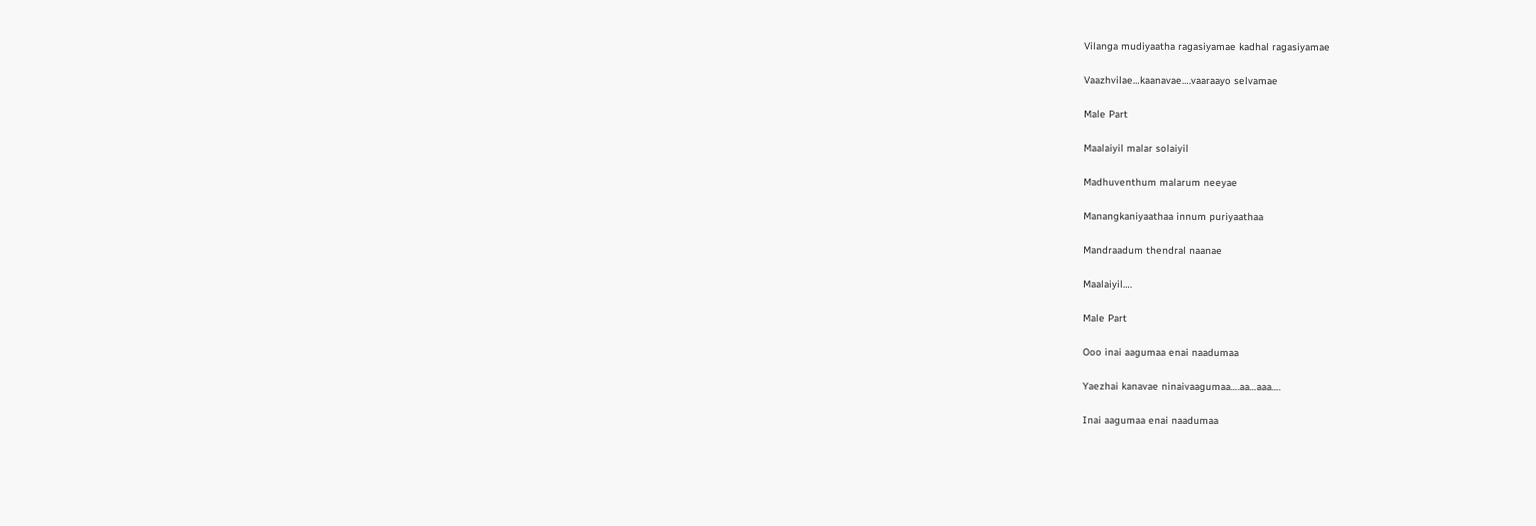Vilanga mudiyaatha ragasiyamae kadhal ragasiyamae

Vaazhvilae…kaanavae….vaaraayo selvamae

Male Part

Maalaiyil malar solaiyil

Madhuventhum malarum neeyae

Manangkaniyaathaa innum puriyaathaa

Mandraadum thendral naanae

Maalaiyil….

Male Part

Ooo inai aagumaa enai naadumaa

Yaezhai kanavae ninaivaagumaa….aa…aaa….

Inai aagumaa enai naadumaa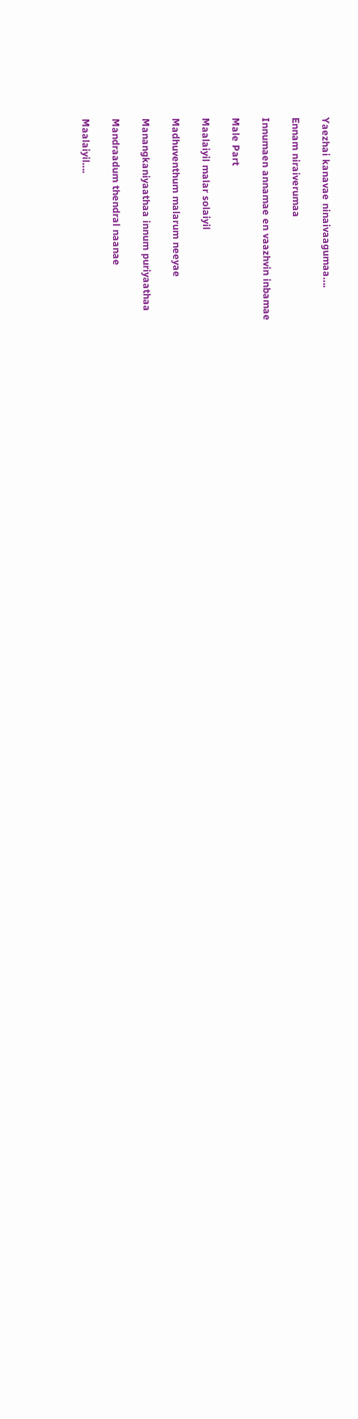Yaezhai kanavae ninaivaagumaa….

Ennam niraiverumaa

Innumaen annamae en vaazhvin inbamae

Male Part

Maalaiyil malar solaiyil

Madhuventhum malarum neeyae

Manangkaniyaathaa innum puriyaathaa

Mandraadum thendral naanae

Maalaiyil….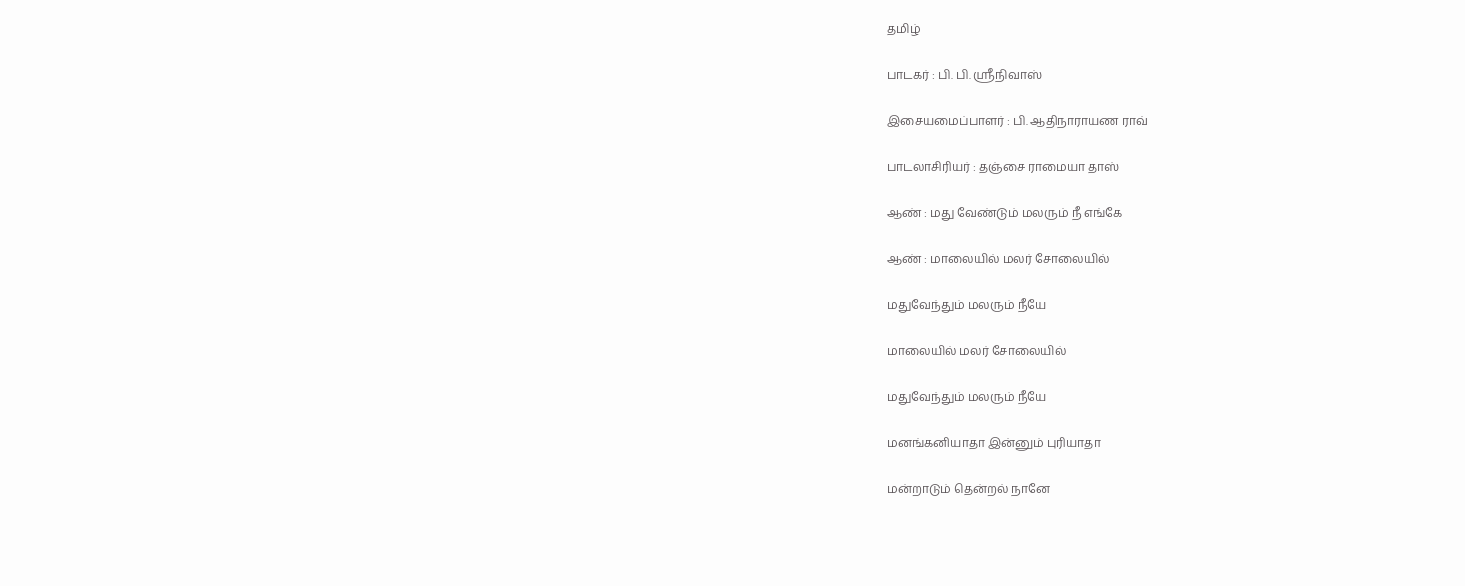தமிழ்

பாடகர் : பி. பி. ஸ்ரீநிவாஸ்

இசையமைப்பாளர் : பி. ஆதிநாராயண ராவ்

பாடலாசிரியர் : தஞ்சை ராமையா தாஸ்

ஆண் : மது வேண்டும் மலரும் நீ எங்கே

ஆண் : மாலையில் மலர் சோலையில்

மதுவேந்தும் மலரும் நீயே

மாலையில் மலர் சோலையில்

மதுவேந்தும் மலரும் நீயே

மனங்கனியாதா இன்னும் புரியாதா

மன்றாடும் தென்றல் நானே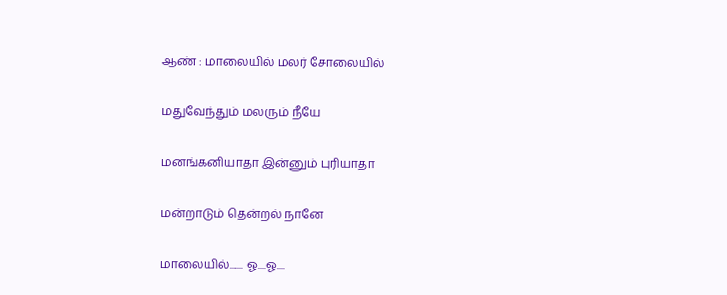ஆண் : மாலையில் மலர் சோலையில்

மதுவேந்தும் மலரும் நீயே

மனங்கனியாதா இன்னும் புரியாதா

மன்றாடும் தென்றல் நானே

மாலையில்....... ஓ....ஓ....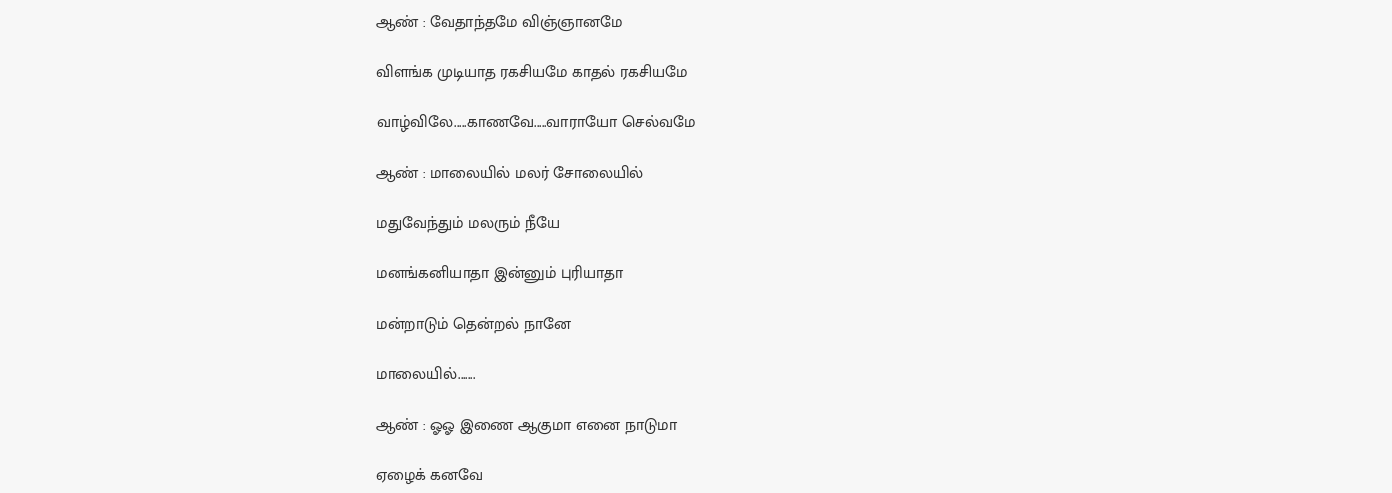ஆண் : வேதாந்தமே விஞ்ஞானமே

விளங்க முடியாத ரகசியமே காதல் ரகசியமே

வாழ்விலே.....காணவே.....வாராயோ செல்வமே

ஆண் : மாலையில் மலர் சோலையில்

மதுவேந்தும் மலரும் நீயே

மனங்கனியாதா இன்னும் புரியாதா

மன்றாடும் தென்றல் நானே

மாலையில்.......

ஆண் : ஓஓ இணை ஆகுமா எனை நாடுமா

ஏழைக் கனவே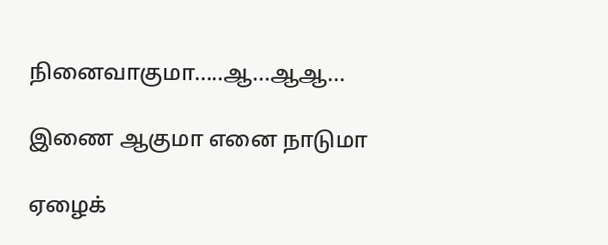நினைவாகுமா.....ஆ...ஆஆ...

இணை ஆகுமா எனை நாடுமா

ஏழைக்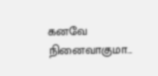கனவே நினைவாகுமா...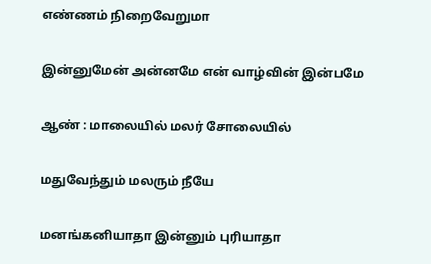எண்ணம் நிறைவேறுமா

இன்னுமேன் அன்னமே என் வாழ்வின் இன்பமே

ஆண் : மாலையில் மலர் சோலையில்

மதுவேந்தும் மலரும் நீயே

மனங்கனியாதா இன்னும் புரியாதா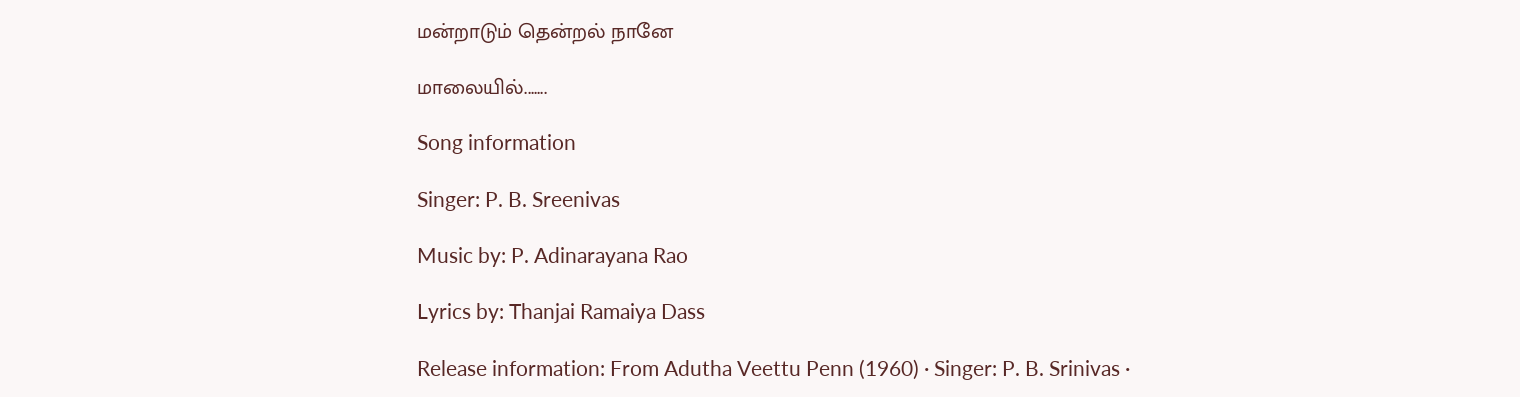மன்றாடும் தென்றல் நானே

மாலையில்.......

Song information

Singer: P. B. Sreenivas

Music by: P. Adinarayana Rao

Lyrics by: Thanjai Ramaiya Dass

Release information: From Adutha Veettu Penn (1960) · Singer: P. B. Srinivas ·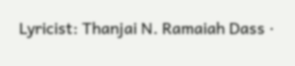Lyricist: Thanjai N. Ramaiah Dass ·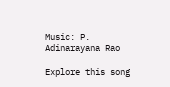Music: P. Adinarayana Rao

Explore this song